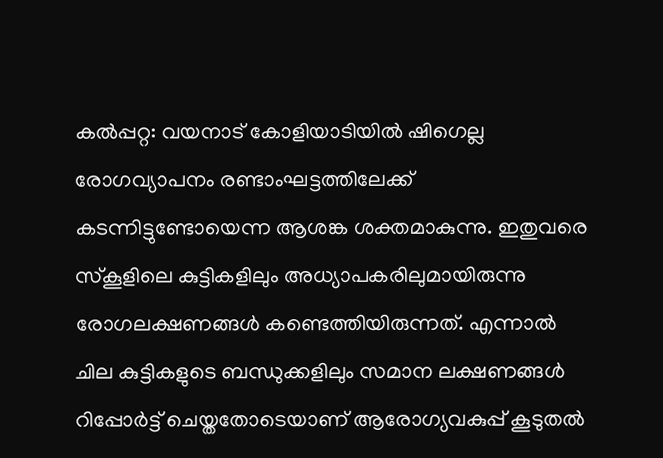കൽപ്പറ്റ: വയനാട് കോളിയാടിയിൽ ഷിഗെല്ല രോഗവ്യാപനം രണ്ടാംഘട്ടത്തിലേക്ക് കടന്നിട്ടുണ്ടോയെന്ന ആശങ്ക ശക്തമാകുന്നു. ഇതുവരെ സ്കൂളിലെ കുട്ടികളിലും അധ്യാപകരിലുമായിരുന്നു രോഗലക്ഷണങ്ങൾ കണ്ടെത്തിയിരുന്നത്. എന്നാൽ ചില കുട്ടികളുടെ ബന്ധുക്കളിലും സമാന ലക്ഷണങ്ങൾ റിപ്പോർട്ട് ചെയ്തതോടെയാണ് ആരോഗ്യവകുപ്പ് കൂടുതൽ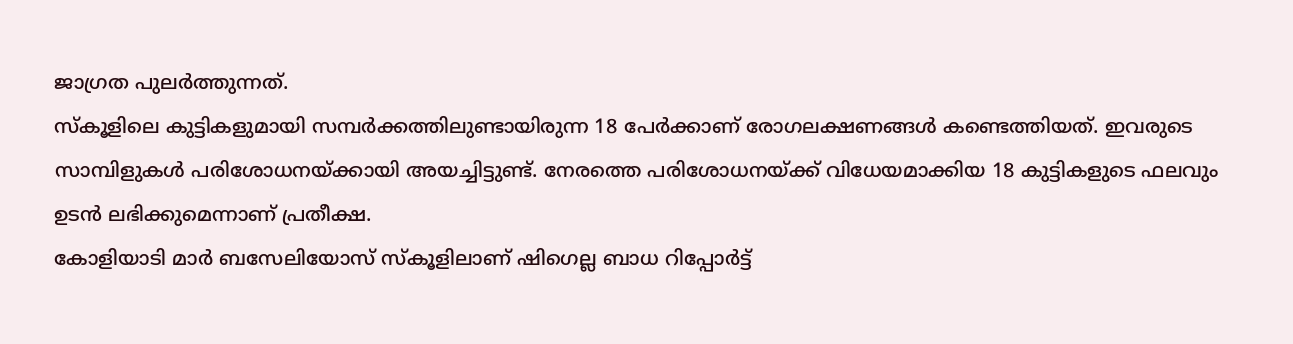ജാഗ്രത പുലർത്തുന്നത്.
സ്കൂളിലെ കുട്ടികളുമായി സമ്പർക്കത്തിലുണ്ടായിരുന്ന 18 പേർക്കാണ് രോഗലക്ഷണങ്ങൾ കണ്ടെത്തിയത്. ഇവരുടെ സാമ്പിളുകൾ പരിശോധനയ്ക്കായി അയച്ചിട്ടുണ്ട്. നേരത്തെ പരിശോധനയ്ക്ക് വിധേയമാക്കിയ 18 കുട്ടികളുടെ ഫലവും ഉടൻ ലഭിക്കുമെന്നാണ് പ്രതീക്ഷ.
കോളിയാടി മാർ ബസേലിയോസ് സ്കൂളിലാണ് ഷിഗെല്ല ബാധ റിപ്പോർട്ട്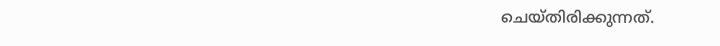ചെയ്തിരിക്കുന്നത്.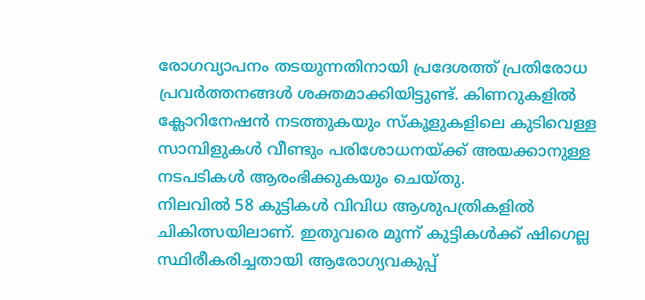രോഗവ്യാപനം തടയുന്നതിനായി പ്രദേശത്ത് പ്രതിരോധ പ്രവർത്തനങ്ങൾ ശക്തമാക്കിയിട്ടുണ്ട്. കിണറുകളിൽ ക്ലോറിനേഷൻ നടത്തുകയും സ്കൂളുകളിലെ കുടിവെള്ള സാമ്പിളുകൾ വീണ്ടും പരിശോധനയ്ക്ക് അയക്കാനുള്ള നടപടികൾ ആരംഭിക്കുകയും ചെയ്തു.
നിലവിൽ 58 കുട്ടികൾ വിവിധ ആശുപത്രികളിൽ ചികിത്സയിലാണ്. ഇതുവരെ മൂന്ന് കുട്ടികൾക്ക് ഷിഗെല്ല സ്ഥിരീകരിച്ചതായി ആരോഗ്യവകുപ്പ്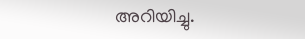അറിയിച്ചു.